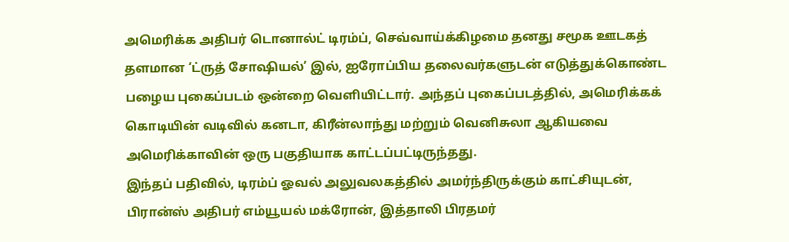அமெரிக்க அதிபர் டொனால்ட் டிரம்ப், செவ்வாய்க்கிழமை தனது சமூக ஊடகத் தளமான ‘ட்ருத் சோஷியல்’ இல், ஐரோப்பிய தலைவர்களுடன் எடுத்துக்கொண்ட பழைய புகைப்படம் ஒன்றை வெளியிட்டார். அந்தப் புகைப்படத்தில், அமெரிக்கக் கொடியின் வடிவில் கனடா, கிரீன்லாந்து மற்றும் வெனிசுலா ஆகியவை அமெரிக்காவின் ஒரு பகுதியாக காட்டப்பட்டிருந்தது.
இந்தப் பதிவில், டிரம்ப் ஓவல் அலுவலகத்தில் அமர்ந்திருக்கும் காட்சியுடன், பிரான்ஸ் அதிபர் எம்யூயல் மக்ரோன், இத்தாலி பிரதமர்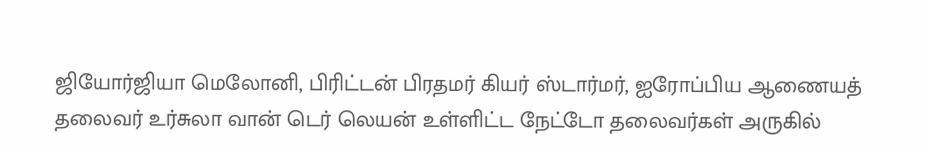ஜியோர்ஜியா மெலோனி, பிரிட்டன் பிரதமர் கியர் ஸ்டார்மர், ஐரோப்பிய ஆணையத் தலைவர் உர்சுலா வான் டெர் லெயன் உள்ளிட்ட நேட்டோ தலைவர்கள் அருகில்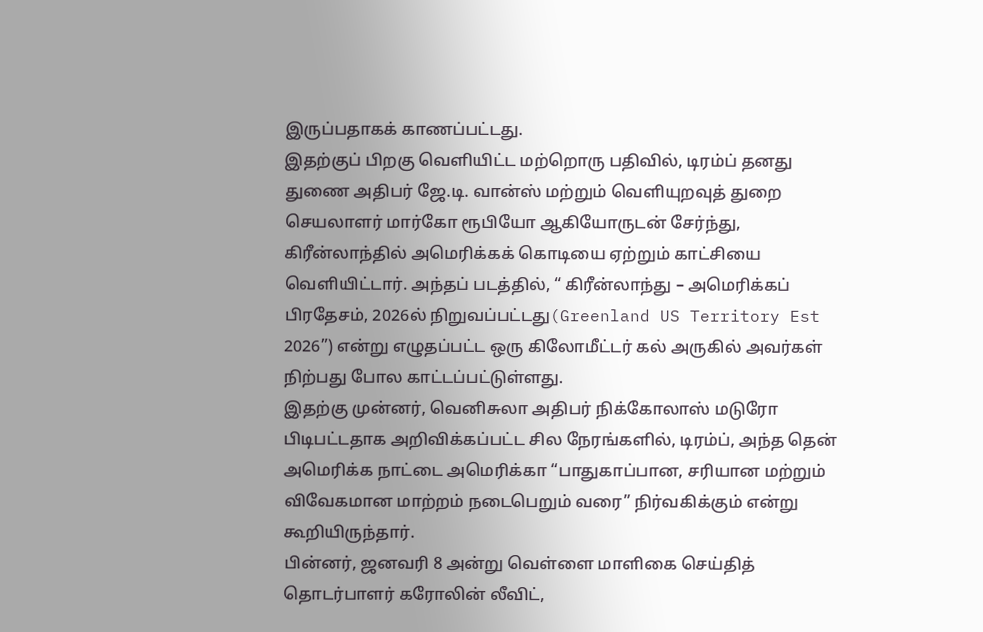இருப்பதாகக் காணப்பட்டது.
இதற்குப் பிறகு வெளியிட்ட மற்றொரு பதிவில், டிரம்ப் தனது துணை அதிபர் ஜே.டி. வான்ஸ் மற்றும் வெளியுறவுத் துறை செயலாளர் மார்கோ ரூபியோ ஆகியோருடன் சேர்ந்து, கிரீன்லாந்தில் அமெரிக்கக் கொடியை ஏற்றும் காட்சியை வெளியிட்டார். அந்தப் படத்தில், “ கிரீன்லாந்து – அமெரிக்கப் பிரதேசம், 2026ல் நிறுவப்பட்டது(Greenland US Territory Est 2026”) என்று எழுதப்பட்ட ஒரு கிலோமீட்டர் கல் அருகில் அவர்கள் நிற்பது போல காட்டப்பட்டுள்ளது.
இதற்கு முன்னர், வெனிசுலா அதிபர் நிக்கோலாஸ் மடுரோ பிடிபட்டதாக அறிவிக்கப்பட்ட சில நேரங்களில், டிரம்ப், அந்த தென் அமெரிக்க நாட்டை அமெரிக்கா “பாதுகாப்பான, சரியான மற்றும் விவேகமான மாற்றம் நடைபெறும் வரை” நிர்வகிக்கும் என்று கூறியிருந்தார்.
பின்னர், ஜனவரி 8 அன்று வெள்ளை மாளிகை செய்தித் தொடர்பாளர் கரோலின் லீவிட்,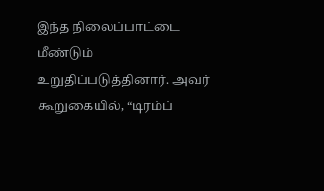இந்த நிலைப்பாட்டை மீண்டும் உறுதிப்படுத்தினார். அவர் கூறுகையில், “டிரம்ப்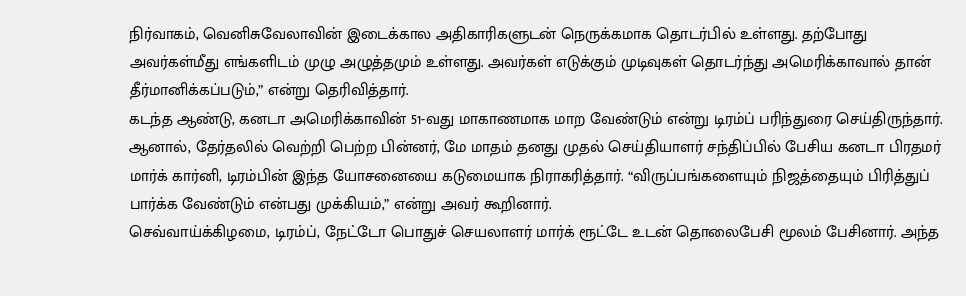நிர்வாகம், வெனிசுவேலாவின் இடைக்கால அதிகாரிகளுடன் நெருக்கமாக தொடர்பில் உள்ளது. தற்போது அவர்கள்மீது எங்களிடம் முழு அழுத்தமும் உள்ளது. அவர்கள் எடுக்கும் முடிவுகள் தொடர்ந்து அமெரிக்காவால் தான் தீர்மானிக்கப்படும்,” என்று தெரிவித்தார்.
கடந்த ஆண்டு, கனடா அமெரிக்காவின் 51-வது மாகாணமாக மாற வேண்டும் என்று டிரம்ப் பரிந்துரை செய்திருந்தார். ஆனால், தேர்தலில் வெற்றி பெற்ற பின்னர், மே மாதம் தனது முதல் செய்தியாளர் சந்திப்பில் பேசிய கனடா பிரதமர் மார்க் கார்னி, டிரம்பின் இந்த யோசனையை கடுமையாக நிராகரித்தார். “விருப்பங்களையும் நிஜத்தையும் பிரித்துப் பார்க்க வேண்டும் என்பது முக்கியம்,” என்று அவர் கூறினார்.
செவ்வாய்க்கிழமை, டிரம்ப், நேட்டோ பொதுச் செயலாளர் மார்க் ரூட்டே உடன் தொலைபேசி மூலம் பேசினார். அந்த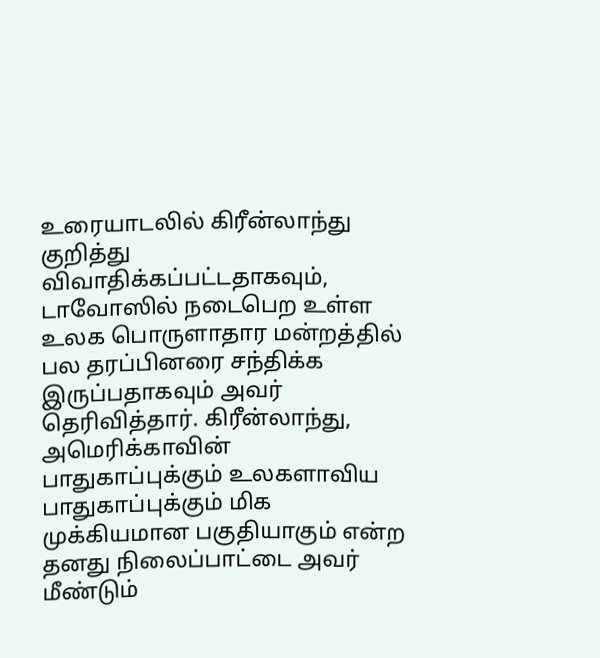உரையாடலில் கிரீன்லாந்து குறித்து விவாதிக்கப்பட்டதாகவும், டாவோஸில் நடைபெற உள்ள உலக பொருளாதார மன்றத்தில் பல தரப்பினரை சந்திக்க இருப்பதாகவும் அவர் தெரிவித்தார். கிரீன்லாந்து, அமெரிக்காவின் பாதுகாப்புக்கும் உலகளாவிய பாதுகாப்புக்கும் மிக முக்கியமான பகுதியாகும் என்ற தனது நிலைப்பாட்டை அவர் மீண்டும்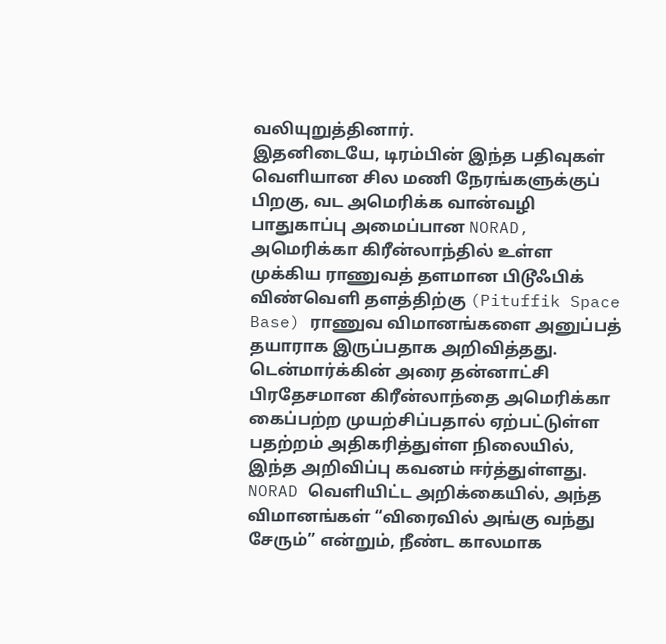வலியுறுத்தினார்.
இதனிடையே, டிரம்பின் இந்த பதிவுகள் வெளியான சில மணி நேரங்களுக்குப் பிறகு, வட அமெரிக்க வான்வழி பாதுகாப்பு அமைப்பான NORAD, அமெரிக்கா கிரீன்லாந்தில் உள்ள முக்கிய ராணுவத் தளமான பிடூஃபிக் விண்வெளி தளத்திற்கு (Pituffik Space Base) ராணுவ விமானங்களை அனுப்பத் தயாராக இருப்பதாக அறிவித்தது. டென்மார்க்கின் அரை தன்னாட்சி பிரதேசமான கிரீன்லாந்தை அமெரிக்கா கைப்பற்ற முயற்சிப்பதால் ஏற்பட்டுள்ள பதற்றம் அதிகரித்துள்ள நிலையில், இந்த அறிவிப்பு கவனம் ஈர்த்துள்ளது.
NORAD வெளியிட்ட அறிக்கையில், அந்த விமானங்கள் “விரைவில் அங்கு வந்து சேரும்” என்றும், நீண்ட காலமாக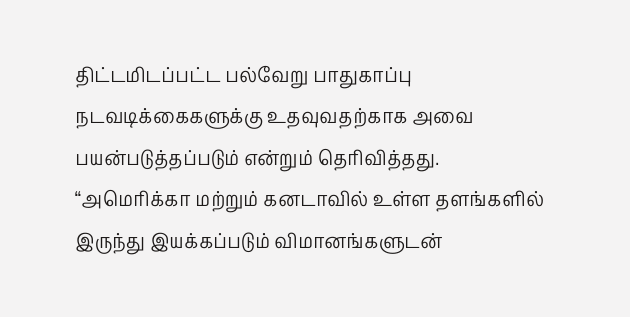திட்டமிடப்பட்ட பல்வேறு பாதுகாப்பு நடவடிக்கைகளுக்கு உதவுவதற்காக அவை பயன்படுத்தப்படும் என்றும் தெரிவித்தது. “அமெரிக்கா மற்றும் கனடாவில் உள்ள தளங்களில் இருந்து இயக்கப்படும் விமானங்களுடன்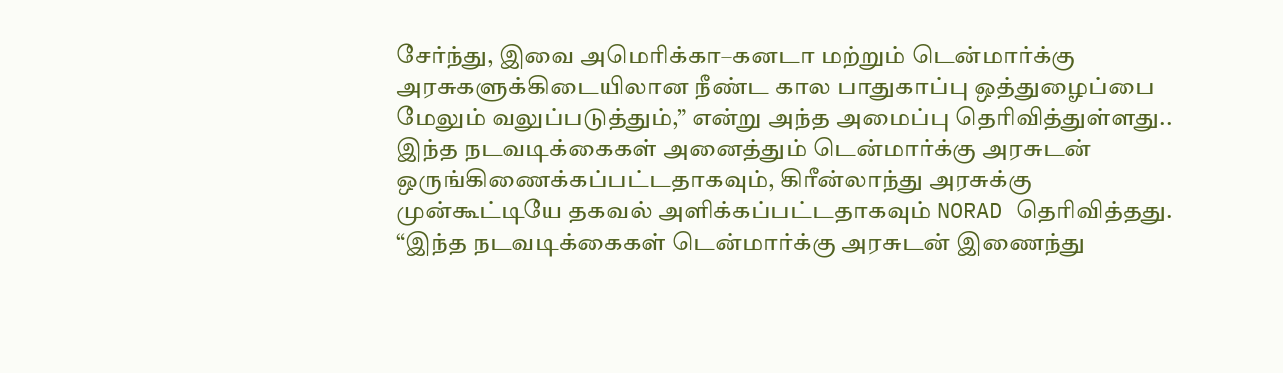சேர்ந்து, இவை அமெரிக்கா–கனடா மற்றும் டென்மார்க்கு அரசுகளுக்கிடையிலான நீண்ட கால பாதுகாப்பு ஒத்துழைப்பை மேலும் வலுப்படுத்தும்,” என்று அந்த அமைப்பு தெரிவித்துள்ளது..
இந்த நடவடிக்கைகள் அனைத்தும் டென்மார்க்கு அரசுடன் ஒருங்கிணைக்கப்பட்டதாகவும், கிரீன்லாந்து அரசுக்கு முன்கூட்டியே தகவல் அளிக்கப்பட்டதாகவும் NORAD தெரிவித்தது. “இந்த நடவடிக்கைகள் டென்மார்க்கு அரசுடன் இணைந்து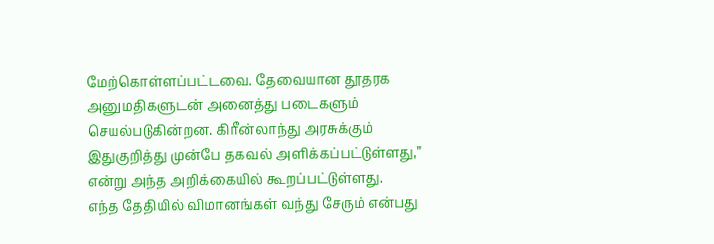மேற்கொள்ளப்பட்டவை. தேவையான தூதரக அனுமதிகளுடன் அனைத்து படைகளும் செயல்படுகின்றன. கிரீன்லாந்து அரசுக்கும் இதுகுறித்து முன்பே தகவல் அளிக்கப்பட்டுள்ளது,” என்று அந்த அறிக்கையில் கூறப்பட்டுள்ளது.
எந்த தேதியில் விமானங்கள் வந்து சேரும் என்பது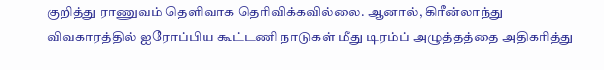குறித்து ராணுவம் தெளிவாக தெரிவிக்கவில்லை. ஆனால், கிரீன்லாந்து விவகாரத்தில் ஐரோப்பிய கூட்டணி நாடுகள் மீது டிரம்ப் அழுத்தத்தை அதிகரித்து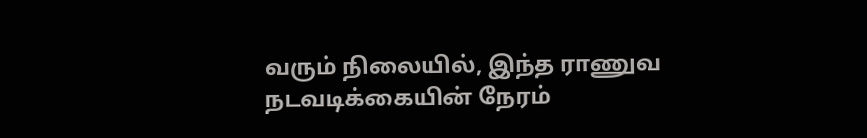வரும் நிலையில், இந்த ராணுவ நடவடிக்கையின் நேரம்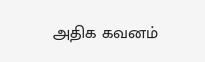அதிக கவனம்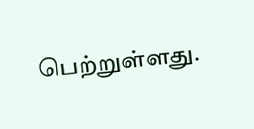பெற்றுள்ளது.